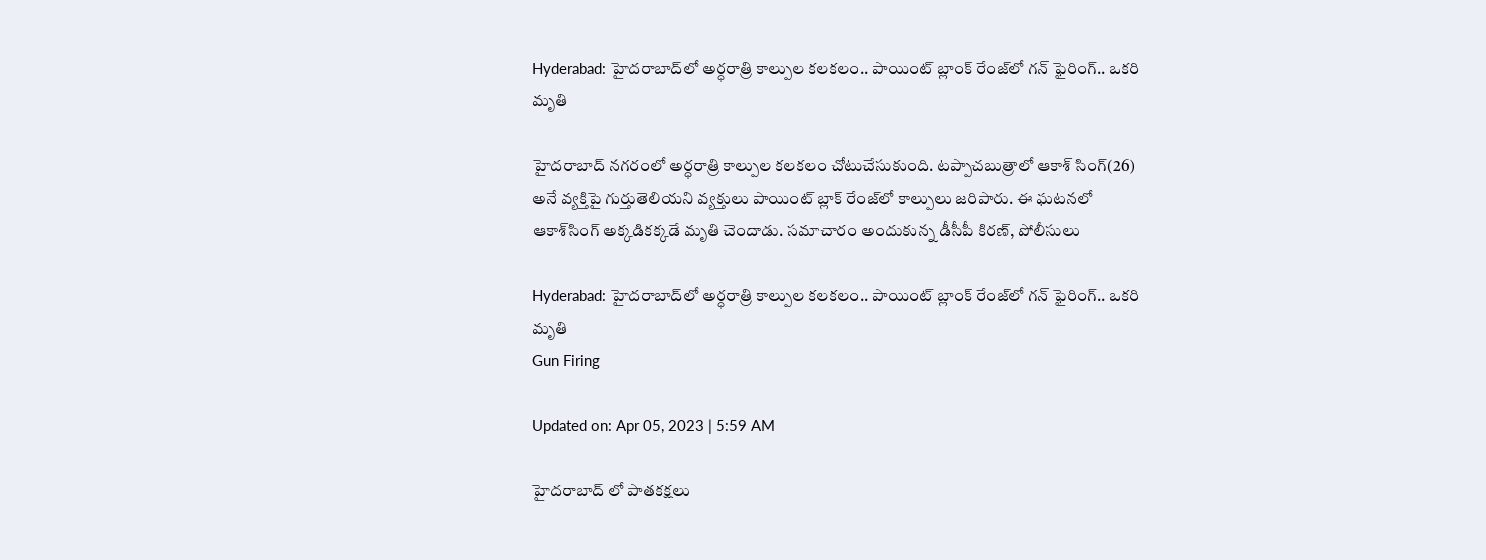Hyderabad: హైదరాబాద్‌లో అర్ధరాత్రి కాల్పుల కలకలం.. పాయింట్ బ్లాంక్ రేంజ్‌లో గన్ ఫైరింగ్.. ఒకరి మృతి

హైదరాబాద్‌ నగరంలో అర్ధరాత్రి కాల్పుల కలకలం చోటుచేసుకుంది. టప్పాచబుత్రాలో ఆకాశ్‌ సింగ్‌(26) అనే వ్యక్తిపై గుర్తుతెలియని వ్యక్తులు పాయింట్‌ బ్లాక్‌ రేంజ్‌లో కాల్పులు జరిపారు. ఈ ఘటనలో ఆకాశ్‌సింగ్‌ అక్కడికక్కడే మృతి చెందాడు. సమాచారం అందుకున్న డీసీపీ కిరణ్‌, పోలీసులు

Hyderabad: హైదరాబాద్‌లో అర్ధరాత్రి కాల్పుల కలకలం.. పాయింట్ బ్లాంక్ రేంజ్‌లో గన్ ఫైరింగ్.. ఒకరి మృతి
Gun Firing

Updated on: Apr 05, 2023 | 5:59 AM

హైదరాబాద్ లో పాతకక్షలు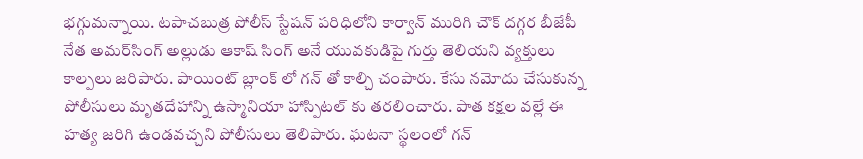భగ్గుమన్నాయి. టపాచబుత్ర పోలీస్ స్టేషన్ పరిధిలోని కార్వాన్ మురిగి చౌక్ దగ్గర బీజేపీ నేత అమర్‌సింగ్ అల్లుడు ఆకాష్ సింగ్ అనే యువకుడిపై గుర్తు తెలియని వ్యక్తులు కాల్పలు జరిపారు. పాయింట్ బ్లాంక్ లో గన్ తో కాల్చి చంపారు. కేసు నమోదు చేసుకున్న పోలీసులు మృతదేహాన్ని ఉస్మానియా హాస్పిటల్ కు తరలించారు. పాత కక్షల వల్లే ఈ హత్య జరిగి ఉండవచ్చని పోలీసులు తెలిపారు. ఘటనా స్థలంలో గన్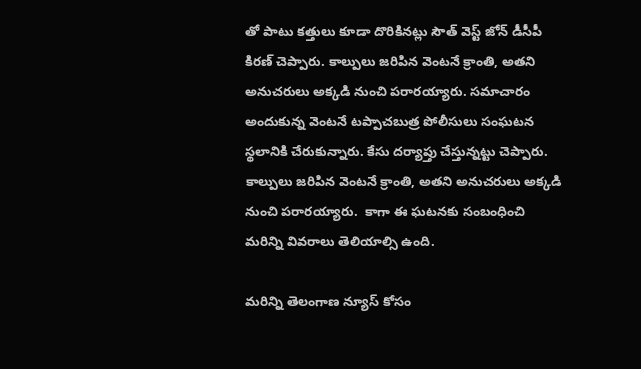తో పాటు కత్తులు కూడా దొరికినట్లు సౌత్ వెస్ట్ జోన్ డీసీపీ కిరణ్ చెప్పారు. కాల్పులు జరిపిన వెంటనే క్రాంతి, అతని అనుచరులు అక్కడి నుంచి పరారయ్యారు. సమాచారం అందుకున్న వెంటనే టప్పాచబుత్ర పోలీసులు సంఘటన స్థలానికి చేరుకున్నారు. కేసు దర్యాప్తు చేస్తున్నట్టు చెప్పారు. కాల్పులు జరిపిన వెంటనే క్రాంతి, అతని అనుచరులు అక్కడి నుంచి పరారయ్యారు.  కాగా ఈ ఘటనకు సంబంధించి మరిన్ని వివరాలు తెలియాల్సి ఉంది.

మరిన్ని తెలంగాణ న్యూస్ కోసం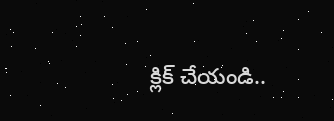క్లిక్ చేయండి..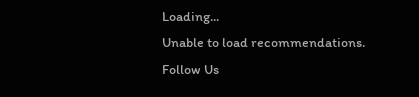Loading...
Unable to load recommendations.
Follow Us